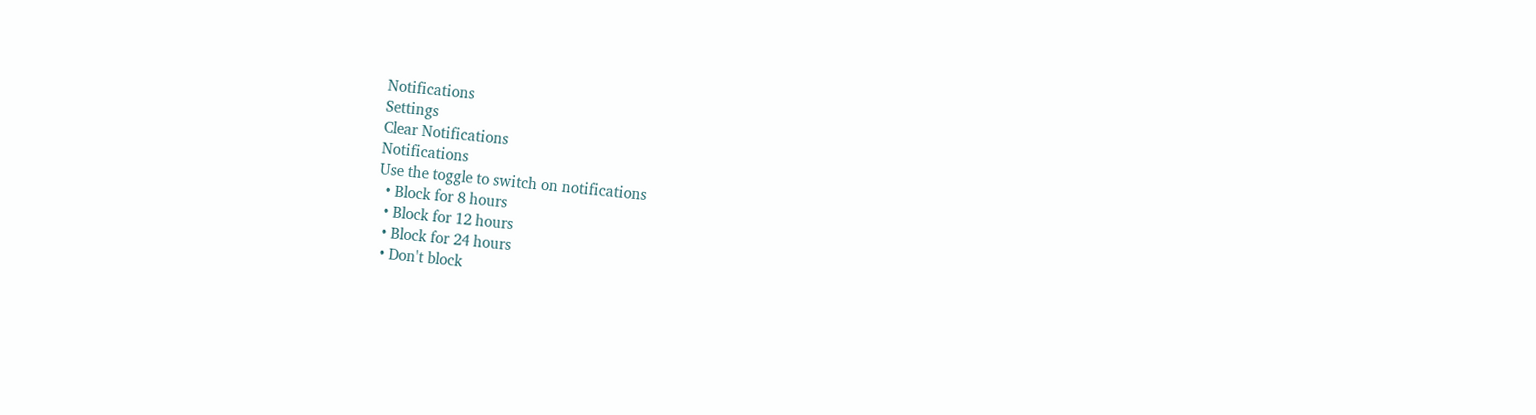Notifications
Settings
Clear Notifications
Notifications
Use the toggle to switch on notifications
  • Block for 8 hours
  • Block for 12 hours
  • Block for 24 hours
  • Don't block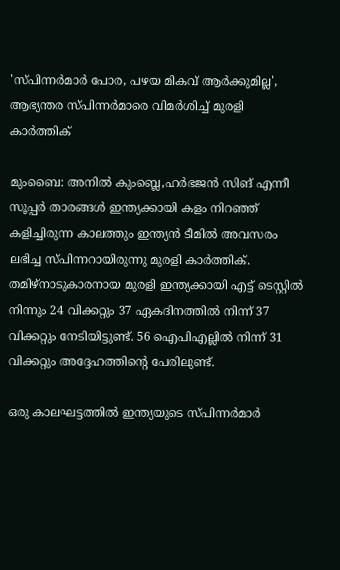'സ്പിന്നര്‍മാര്‍ പോര, പഴയ മികവ് ആര്‍ക്കുമില്ല', ആഭ്യന്തര സ്പിന്നര്‍മാരെ വിമര്‍ശിച്ച് മുരളി കാര്‍ത്തിക്

മുംബൈ: അനില്‍ കുംബ്ലെ,ഹര്‍ഭജന്‍ സിങ് എന്നീ സൂപ്പര്‍ താരങ്ങള്‍ ഇന്ത്യക്കായി കളം നിറഞ്ഞ് കളിച്ചിരുന്ന കാലത്തും ഇന്ത്യന്‍ ടീമില്‍ അവസരം ലഭിച്ച സ്പിന്നറായിരുന്നു മുരളി കാര്‍ത്തിക്. തമിഴ്‌നാടുകാരനായ മുരളി ഇന്ത്യക്കായി എട്ട് ടെസ്റ്റില്‍ നിന്നും 24 വിക്കറ്റും 37 ഏകദിനത്തില്‍ നിന്ന് 37 വിക്കറ്റും നേടിയിട്ടുണ്ട്. 56 ഐപിഎല്ലില്‍ നിന്ന് 31 വിക്കറ്റും അദ്ദേഹത്തിന്റെ പേരിലുണ്ട്.

ഒരു കാലഘട്ടത്തില്‍ ഇന്ത്യയുടെ സ്പിന്നര്‍മാര്‍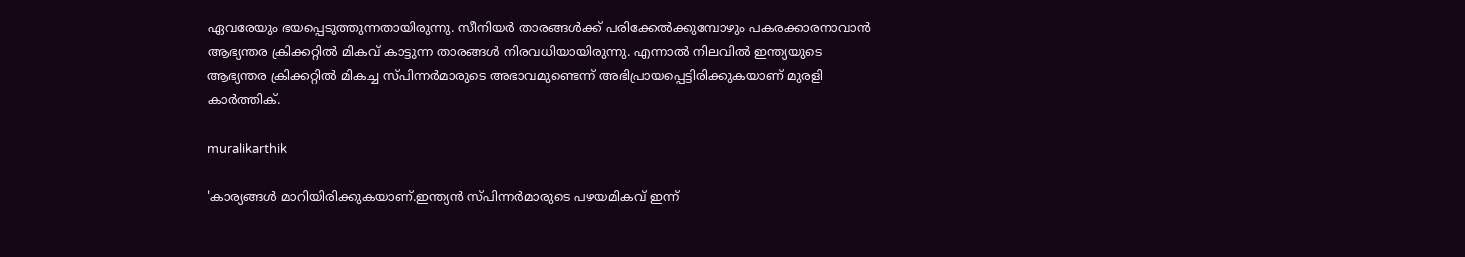ഏവരേയും ഭയപ്പെടുത്തുന്നതായിരുന്നു. സീനിയര്‍ താരങ്ങള്‍ക്ക് പരിക്കേല്‍ക്കുമ്പോഴും പകരക്കാരനാവാന്‍ ആഭ്യന്തര ക്രിക്കറ്റില്‍ മികവ് കാട്ടുന്ന താരങ്ങള്‍ നിരവധിയായിരുന്നു. എന്നാല്‍ നിലവില്‍ ഇന്ത്യയുടെ ആഭ്യന്തര ക്രിക്കറ്റില്‍ മികച്ച സ്പിന്നര്‍മാരുടെ അഭാവമുണ്ടെന്ന് അഭിപ്രായപ്പെട്ടിരിക്കുകയാണ് മുരളി കാര്‍ത്തിക്.

muralikarthik

'കാര്യങ്ങള്‍ മാറിയിരിക്കുകയാണ്.ഇന്ത്യന്‍ സ്പിന്നര്‍മാരുടെ പഴയമികവ് ഇന്ന്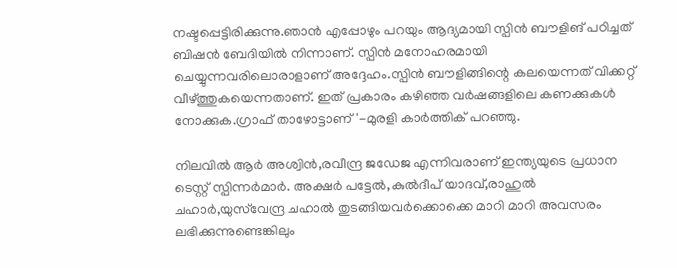നഷ്ടപ്പെട്ടിരിക്കുന്നു.ഞാന്‍ എപ്പോഴും പറയും ആദ്യമായി സ്പിന്‍ ബൗളിങ് പഠിച്ചത് ബിഷന്‍ ബേദിയില്‍ നിന്നാണ്. സ്പിന്‍ മനോഹരമായി ചെയ്യുന്നവരിലൊരാളാണ് അദ്ദേഹം.സ്പിന്‍ ബൗളിങ്ങിന്റെ കലയെന്നത് വിക്കറ്റ് വീഴ്ത്തുകയെന്നതാണ്. ഇത് പ്രകാരം കഴിഞ്ഞ വര്‍ഷങ്ങളിലെ കണക്കുകള്‍ നോക്കുക.ഗ്രാഫ് താഴോട്ടാണ്'-മുരളി കാര്‍ത്തിക് പറഞ്ഞു.

നിലവില്‍ ആര്‍ അശ്വിന്‍,രവീന്ദ്ര ജഡേജ എന്നിവരാണ് ഇന്ത്യയുടെ പ്രധാന ടെസ്റ്റ് സ്പിന്നര്‍മാര്‍. അക്ഷര്‍ പട്ടേല്‍,കുല്‍ദീപ് യാദവ്,രാഹുല്‍ ചഹാര്‍,യുസ്‌വേന്ദ്ര ചഹാല്‍ തുടങ്ങിയവര്‍ക്കൊക്കെ മാറി മാറി അവസരം ലഭിക്കുന്നുണ്ടെങ്കിലും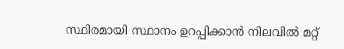സ്ഥിരമായി സ്ഥാനം ഉറപ്പിക്കാന്‍ നിലവില്‍ മറ്റ്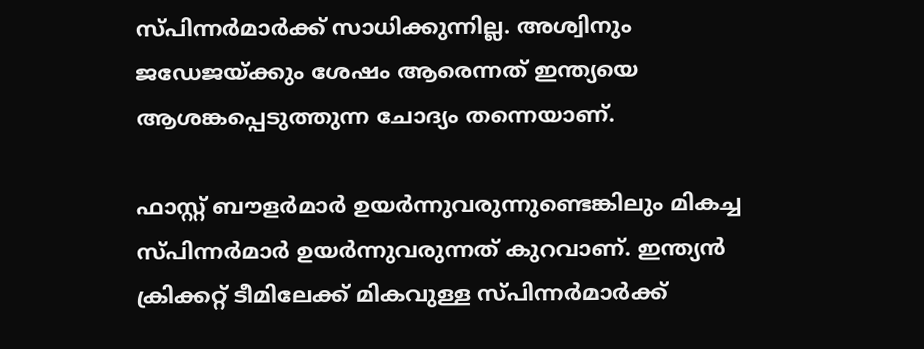സ്പിന്നര്‍മാര്‍ക്ക് സാധിക്കുന്നില്ല. അശ്വിനും ജഡേജയ്ക്കും ശേഷം ആരെന്നത് ഇന്ത്യയെ ആശങ്കപ്പെടുത്തുന്ന ചോദ്യം തന്നെയാണ്.

ഫാസ്റ്റ് ബൗളര്‍മാര്‍ ഉയര്‍ന്നുവരുന്നുണ്ടെങ്കിലും മികച്ച സ്പിന്നര്‍മാര്‍ ഉയര്‍ന്നുവരുന്നത് കുറവാണ്. ഇന്ത്യന്‍ ക്രിക്കറ്റ് ടീമിലേക്ക് മികവുള്ള സ്പിന്നര്‍മാര്‍ക്ക്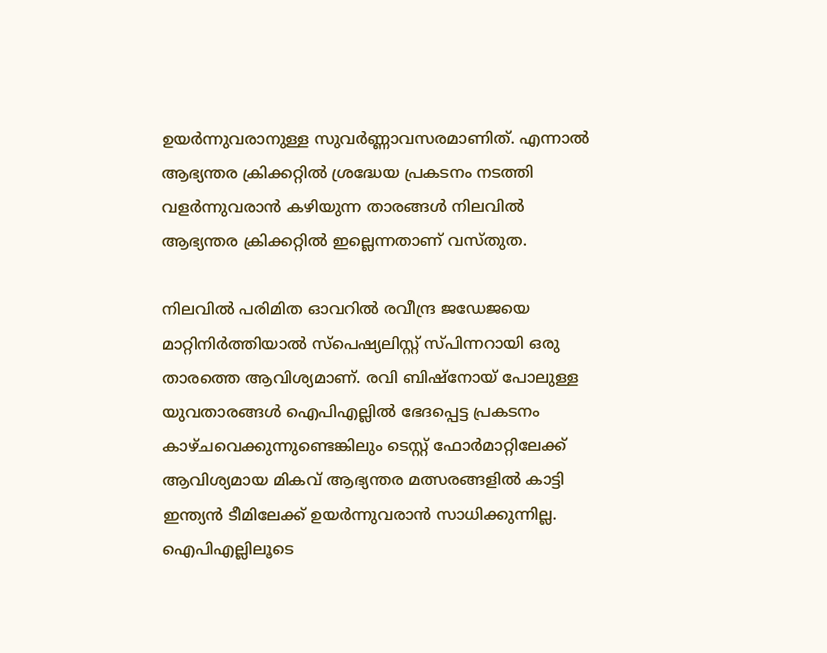ഉയര്‍ന്നുവരാനുള്ള സുവര്‍ണ്ണാവസരമാണിത്. എന്നാല്‍ ആഭ്യന്തര ക്രിക്കറ്റില്‍ ശ്രദ്ധേയ പ്രകടനം നടത്തി വളര്‍ന്നുവരാന്‍ കഴിയുന്ന താരങ്ങള്‍ നിലവില്‍ ആഭ്യന്തര ക്രിക്കറ്റില്‍ ഇല്ലെന്നതാണ് വസ്തുത.

നിലവില്‍ പരിമിത ഓവറില്‍ രവീന്ദ്ര ജഡേജയെ മാറ്റിനിര്‍ത്തിയാല്‍ സ്‌പെഷ്യലിസ്റ്റ് സ്പിന്നറായി ഒരു താരത്തെ ആവിശ്യമാണ്. രവി ബിഷ്‌നോയ് പോലുള്ള യുവതാരങ്ങള്‍ ഐപിഎല്ലില്‍ ഭേദപ്പെട്ട പ്രകടനം കാഴ്ചവെക്കുന്നുണ്ടെങ്കിലും ടെസ്റ്റ് ഫോര്‍മാറ്റിലേക്ക് ആവിശ്യമായ മികവ് ആഭ്യന്തര മത്സരങ്ങളില്‍ കാട്ടി ഇന്ത്യന്‍ ടീമിലേക്ക് ഉയര്‍ന്നുവരാന്‍ സാധിക്കുന്നില്ല. ഐപിഎല്ലിലൂടെ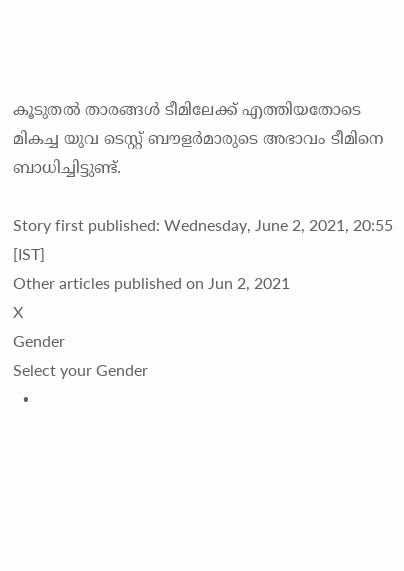കൂടുതല്‍ താരങ്ങള്‍ ടീമിലേക്ക് എത്തിയതോടെ മികച്ച യുവ ടെസ്റ്റ് ബൗളര്‍മാരുടെ അഭാവം ടീമിനെ ബാധിച്ചിട്ടുണ്ട്.

Story first published: Wednesday, June 2, 2021, 20:55 [IST]
Other articles published on Jun 2, 2021
X
Gender
Select your Gender
  •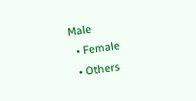Male
  • Female
  • Others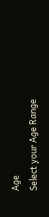Age
Select your Age Range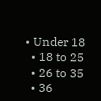• Under 18
  • 18 to 25
  • 26 to 35
  • 36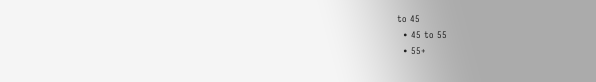to 45
  • 45 to 55
  • 55+